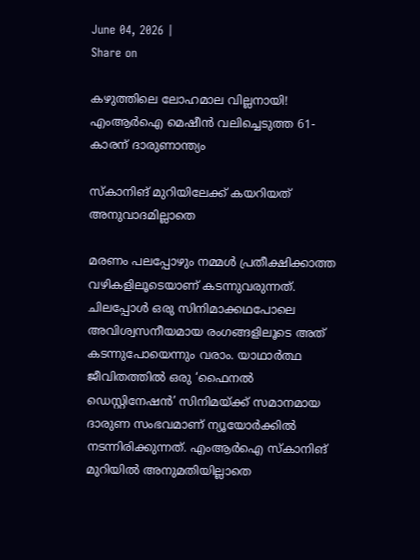June 04, 2026 |
Share on

കഴുത്തിലെ ലോഹമാല വില്ലനായി! എംആര്‍ഐ മെഷീൻ വലിച്ചെടുത്ത 61-കാരന് ദാരുണാന്ത്യം

സ്‌കാനിങ് മുറിയിലേക്ക് കയറിയത് അനുവാദമില്ലാതെ

മരണം പലപ്പോഴും നമ്മൾ പ്രതീക്ഷിക്കാത്ത വഴികളിലൂടെയാണ് കടന്നുവരുന്നത്. ചിലപ്പോൾ ഒരു സിനിമാക്കഥപോലെ അവിശ്വസനീയമായ രംഗങ്ങളിലൂടെ അത് കടന്നുപോയെന്നും വരാം. യാഥാർത്ഥ ജീവിതത്തിൽ ഒരു ‘ഫൈനൽ ഡെസ്റ്റിനേഷൻ’ സിനിമയ്ക്ക് സമാനമായ ദാരുണ സംഭവമാണ് ന്യൂയോർക്കിൽ നടന്നിരിക്കുന്നത്. എംആര്‍ഐ സ്കാനിങ് മുറിയിൽ അനുമതിയില്ലാതെ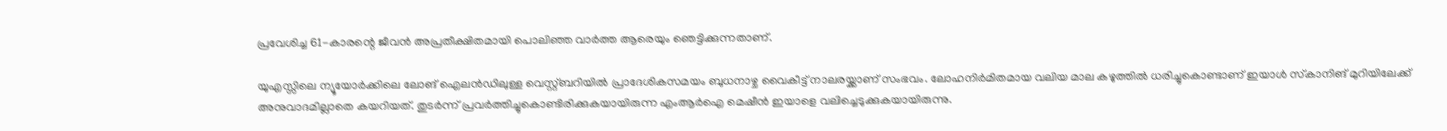പ്രവേശിച്ച 61-കാരന്റെ ജീവൻ അപ്രതീക്ഷിതമായി പൊലിഞ്ഞ വാർത്ത ആരെയും ഞെട്ടിക്കുന്നതാണ്.

യുഎസ്സിലെ ന്യൂയോര്‍ക്കിലെ ലോങ് ഐലന്‍ഡിലുള്ള വെസ്റ്റ്ബറിയില്‍ പ്രാദേശികസമയം ബുധനാഴ്ച വൈകീട്ട് നാലരയ്ക്കാണ് സംഭവം. ലോഹനിര്‍മിതമായ വലിയ മാല കഴുത്തില്‍ ധരിച്ചുകൊണ്ടാണ് ഇയാള്‍ സ്‌കാനിങ് മുറിയിലേക്ക് അനുവാദമില്ലാതെ കയറിയത്. തുടര്‍ന്ന് പ്രവര്‍ത്തിച്ചുകൊണ്ടിരിക്കുകയായിരുന്ന എംആര്‍ഐ മെഷീന്‍ ഇയാളെ വലിച്ചെടുക്കുകയായിരുന്നു.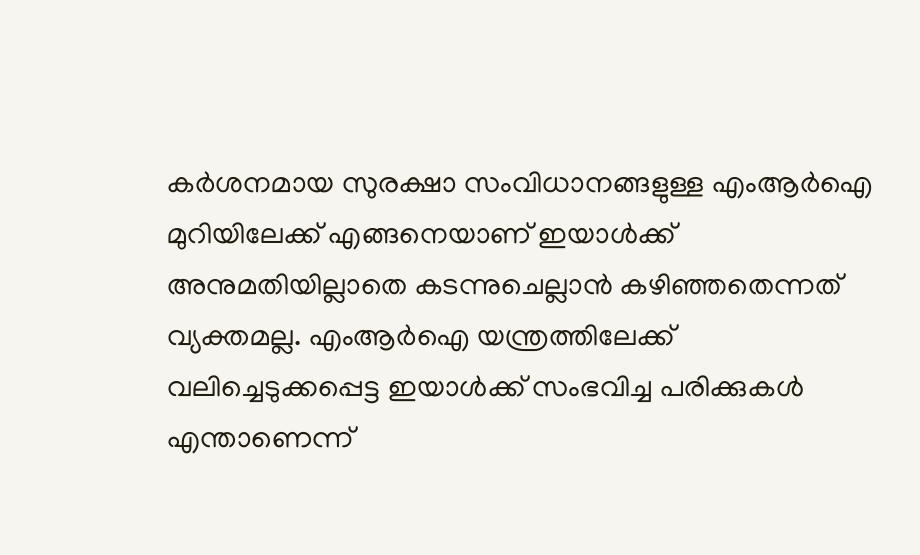കർശനമായ സുരക്ഷാ സംവിധാനങ്ങളുള്ള എംആര്‍ഐ മുറിയിലേക്ക് എങ്ങനെയാണ് ഇയാൾക്ക് അനുമതിയില്ലാതെ കടന്നുചെല്ലാൻ കഴിഞ്ഞതെന്നത് വ്യക്തമല്ല. എംആര്‍ഐ യന്ത്രത്തിലേക്ക് വലിച്ചെടുക്കപ്പെട്ട ഇയാൾക്ക് സംഭവിച്ച പരിക്കുകൾ എന്താണെന്ന്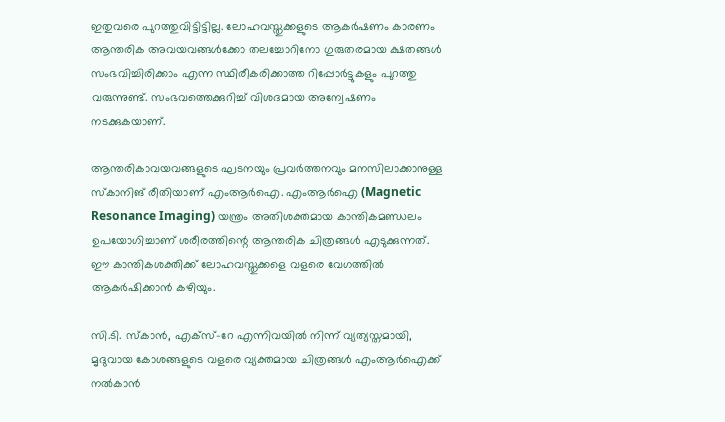ഇതുവരെ പുറത്തുവിട്ടിട്ടില്ല. ലോഹവസ്തുക്കളുടെ ആകർഷണം കാരണം ആന്തരിക അവയവങ്ങൾക്കോ തലച്ചോറിനോ ഗുരുതരമായ ക്ഷതങ്ങൾ സംഭവിച്ചിരിക്കാം എന്ന സ്ഥിരീകരിക്കാത്ത റിപ്പോർട്ടുകളും പുറത്തു വരുന്നുണ്ട്. സംഭവത്തെക്കുറിച്ച് വിശദമായ അന്വേഷണം നടക്കുകയാണ്.

ആന്തരികാവയവങ്ങളുടെ ഘടനയും പ്രവര്‍ത്തനവും മനസിലാക്കാനുള്ള സ്‌കാനിങ് രീതിയാണ് എംആര്‍ഐ. എംആര്‍ഐ (Magnetic Resonance Imaging) യന്ത്രം അതിശക്തമായ കാന്തികമണ്ഡലം ഉപയോഗിച്ചാണ് ശരീരത്തിന്റെ ആന്തരിക ചിത്രങ്ങൾ എടുക്കുന്നത്. ഈ കാന്തികശക്തിക്ക് ലോഹവസ്തുക്കളെ വളരെ വേഗത്തിൽ ആകർഷിക്കാൻ കഴിയും.

സി.ടി. സ്കാൻ, എക്സ്-റേ എന്നിവയിൽ നിന്ന് വ്യത്യസ്തമായി, മൃദുവായ കോശങ്ങളുടെ വളരെ വ്യക്തമായ ചിത്രങ്ങൾ എംആര്‍ഐക്ക് നൽകാൻ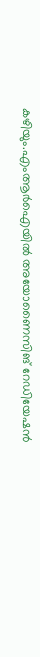കഴിയും.എംആര്‍ഐയിൽ അയോണൈസിങ് റേഡിയേഷൻ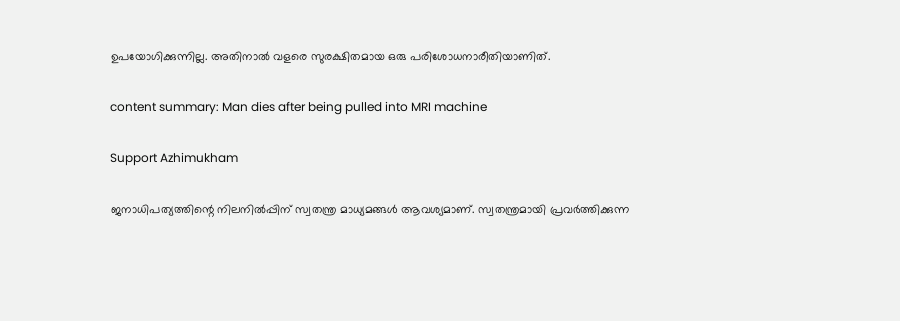ഉപയോഗിക്കുന്നില്ല. അതിനാൽ വളരെ സുരക്ഷിതമായ ഒരു പരിശോധനാരീതിയാണിത്.

content summary: Man dies after being pulled into MRI machine

Support Azhimukham

ജനാധിപത്യത്തിന്റെ നിലനിൽപ്പിന് സ്വതന്ത്ര മാധ്യമങ്ങൾ ആവശ്യമാണ്. സ്വതന്ത്രമായി പ്രവർത്തിക്കുന്ന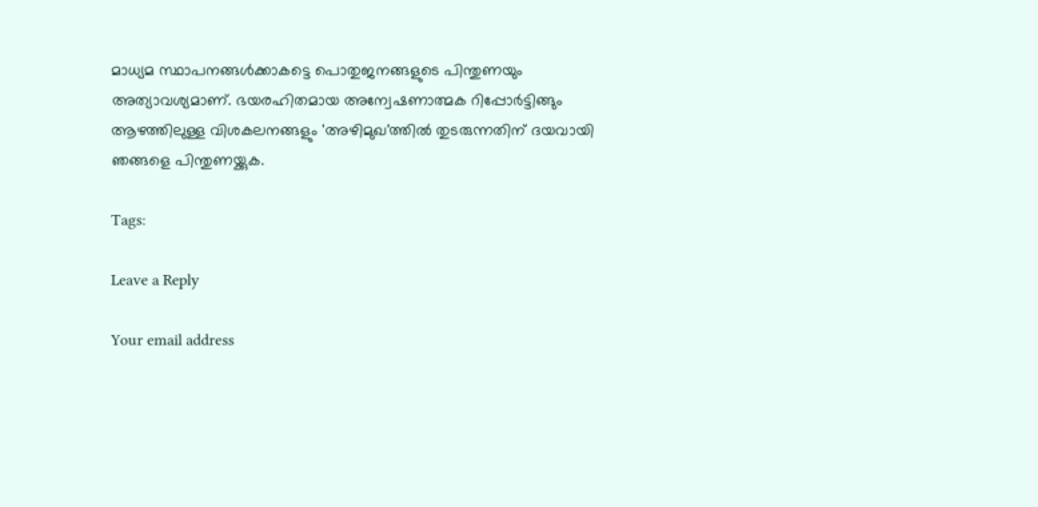മാധ്യമ സ്ഥാപനങ്ങൾക്കാകട്ടെ പൊതുജനങ്ങളുടെ പിന്തുണയും അത്യാവശ്യമാണ്. ഭയരഹിതമായ അന്വേഷണാത്മക റിപ്പോർട്ടിങ്ങും ആഴത്തിലുള്ള വിശകലനങ്ങളും 'അഴിമുഖ'ത്തിൽ തുടരുന്നതിന് ദയവായി ഞങ്ങളെ പിന്തുണയ്ക്കുക.

Tags:

Leave a Reply

Your email address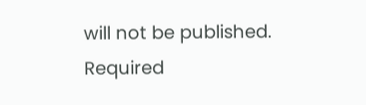will not be published. Required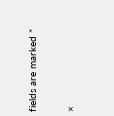fields are marked *

×